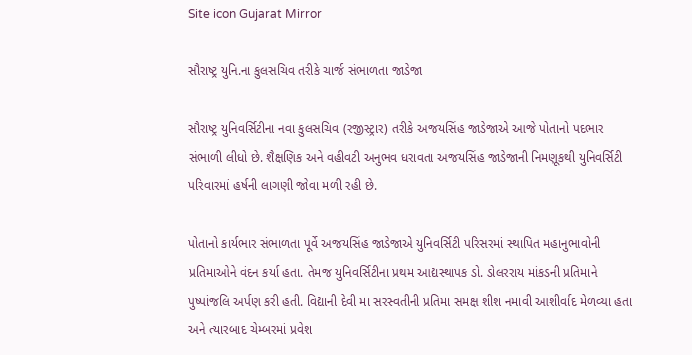Site icon Gujarat Mirror

સૌરાષ્ટ્ર યુનિ.ના કુલસચિવ તરીકે ચાર્જ સંભાળતા જાડેજા

સૌરાષ્ટ્ર યુનિવર્સિટીના નવા કુલસચિવ (રજીસ્ટ્રાર) તરીકે અજયસિંહ જાડેજાએ આજે પોતાનો પદભાર સંભાળી લીધો છે. શૈક્ષણિક અને વહીવટી અનુભવ ધરાવતા અજયસિંહ જાડેજાની નિમણૂકથી યુનિવર્સિટી પરિવારમાં હર્ષની લાગણી જોવા મળી રહી છે.

પોતાનો કાર્યભાર સંભાળતા પૂર્વે અજયસિંહ જાડેજાએ યુનિવર્સિટી પરિસરમાં સ્થાપિત મહાનુભાવોની પ્રતિમાઓને વંદન કર્યા હતા. તેમજ યુનિવર્સિટીના પ્રથમ આદ્યસ્થાપક ડો. ડોલરરાય માંકડની પ્રતિમાને પુષ્પાંજલિ અર્પણ કરી હતી. વિદ્યાની દેવી મા સરસ્વતીની પ્રતિમા સમક્ષ શીશ નમાવી આશીર્વાદ મેળવ્યા હતા અને ત્યારબાદ ચેમ્બરમાં પ્રવેશ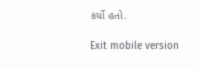કર્યો હતો.

Exit mobile version